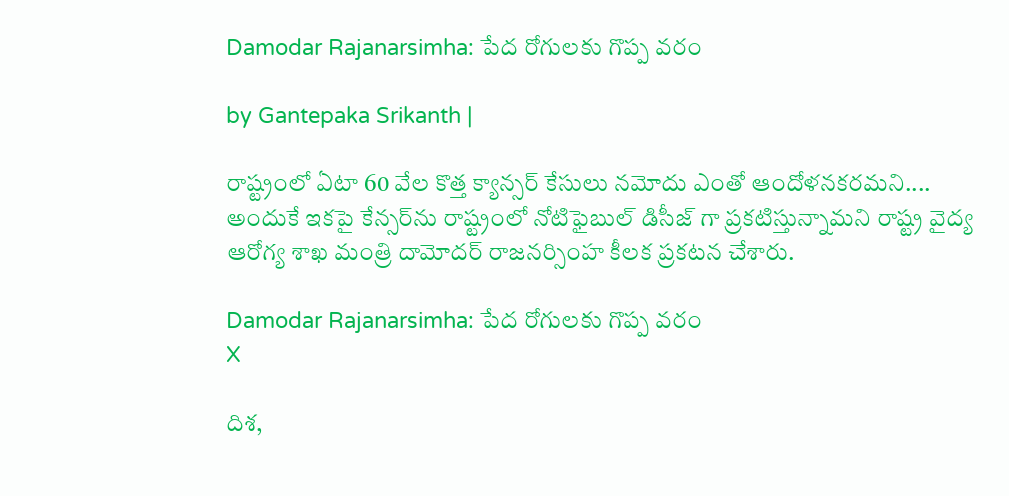Damodar Rajanarsimha: పేద రోగులకు గొప్ప వరం

by Gantepaka Srikanth |

రాష్ట్రంలో ఏటా 60 వేల కొత్త క్యాన్సర్ కేసులు నమోదు ఎంతో ఆందోళనకరమని.... అందుకే ఇకపై కేన్సర్‌ను రాష్ట్రంలో నోటిఫైబుల్ డిసీజ్ గా ప్రకటిస్తున్నామని రాష్ట్ర వైద్య ఆరోగ్య శాఖ మంత్రి దామోదర్ రాజనర్సింహ కీలక ప్రకటన చేశారు.

Damodar Rajanarsimha: పేద రోగులకు గొప్ప వరం
X

దిశ,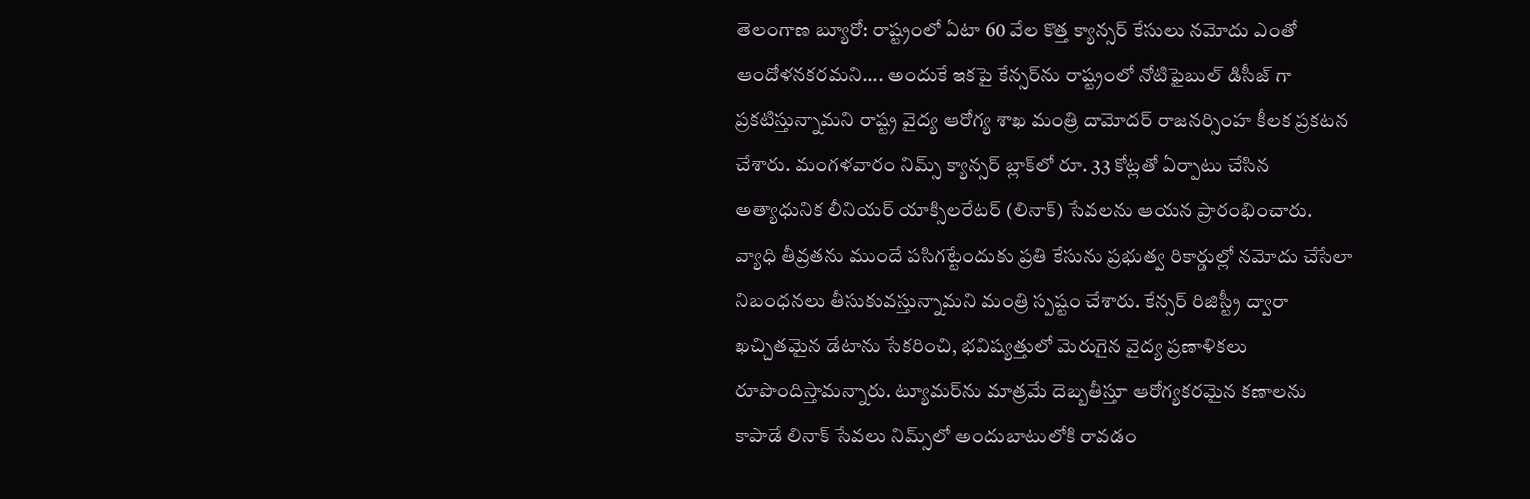తెలంగాణ బ్యూరో: రాష్ట్రంలో ఏటా 60 వేల కొత్త క్యాన్సర్ కేసులు నమోదు ఎంతో ఆందోళనకరమని.... అందుకే ఇకపై కేన్సర్‌ను రాష్ట్రంలో నోటిఫైబుల్ డిసీజ్ గా ప్రకటిస్తున్నామని రాష్ట్ర వైద్య ఆరోగ్య శాఖ మంత్రి దామోదర్ రాజనర్సింహ కీలక ప్రకటన చేశారు. మంగళవారం నిమ్స్ క్యాన్సర్ బ్లాక్‌లో రూ. 33 కోట్లతో ఏర్పాటు చేసిన అత్యాధునిక లీనియర్ యాక్సిలరేటర్ (లినాక్) సేవలను ఆయన ప్రారంభించారు. వ్యాధి తీవ్రతను ముందే పసిగట్టేందుకు ప్రతి కేసును ప్రభుత్వ రికార్డుల్లో నమోదు చేసేలా నిబంధనలు తీసుకువస్తున్నామని మంత్రి స్పష్టం చేశారు. కేన్సర్ రిజిస్ట్రీ ద్వారా ఖచ్చితమైన డేటాను సేకరించి, భవిష్యత్తులో మెరుగైన వైద్య ప్రణాళికలు రూపొందిస్తామన్నారు. ట్యూమర్‌ను మాత్రమే దెబ్బతీస్తూ ఆరోగ్యకరమైన కణాలను కాపాడే లినాక్ సేవలు నిమ్స్‌లో అందుబాటులోకి రావడం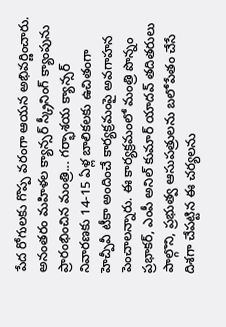పేద రోగులకు గొప్ప వరంగా ఆయన అభివర్ణించారు. అనంతరం మహిళల క్యాన్సర్ స్క్రీనింగ్ క్యాంపును ప్రారంభించిన మంత్రి... గర్భాశయ క్యాన్సర్ నివారణకు 14-15 ఏళ్ల బాలికలకు ఉచితంగా హెచ్పీవీ టీకా అందించే కార్యక్రమంపై అవగాహన పెంచాలన్నారు. ఈ కార్యక్రమంలో మంత్రి పొన్నం ప్రభాకర్, ఎంపీ అనిల్ కుమార్ యాదవ్ తదితరులు పాల్గొని, ప్రభుత్వ ఆసుపత్రులను బలోపేతం చేసే దిశగా చేపట్టిన ఈ చర్యలను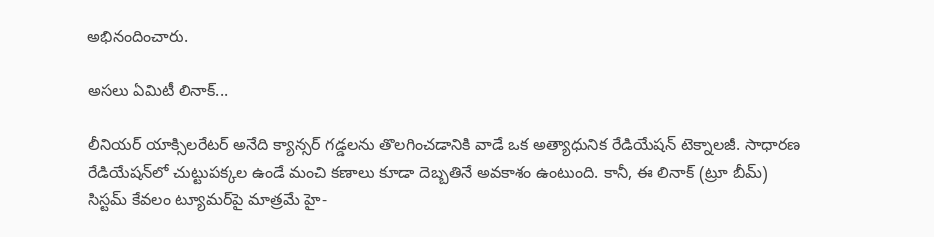అభినందించారు.

అసలు ఏమిటీ లినాక్...

లీనియర్ యాక్సిలరేటర్ అనేది క్యాన్సర్ గడ్డలను తొలగించడానికి వాడే ఒక అత్యాధునిక రేడియేషన్ టెక్నాలజీ. సాధారణ రేడియేషన్‌లో చుట్టుపక్కల ఉండే మంచి కణాలు కూడా దెబ్బతినే అవకాశం ఉంటుంది. కానీ, ఈ లినాక్ (ట్రూ బీమ్) సిస్టమ్ కేవలం ట్యూమర్‌పై మాత్రమే హై-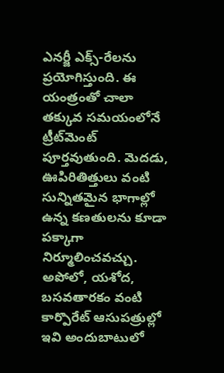ఎనర్జీ ఎక్స్‌-రేలను ప్రయోగిస్తుంది. ఈ యంత్రంతో చాలా తక్కువ సమయంలోనే ట్రీట్‌మెంట్ పూర్తవుతుంది. మెదడు, ఊపిరితిత్తులు వంటి సున్నితమైన భాగాల్లో ఉన్న కణతులను కూడా పక్కాగా నిర్మూలించవచ్చు. అపోలో, యశోద, బసవతారకం వంటి కార్పొరేట్ ఆసుపత్రుల్లో ఇవి అందుబాటులో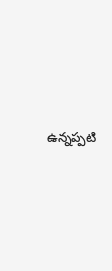ఉన్నప్పటి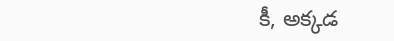కీ, అక్కడ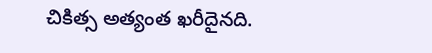చికిత్స అత్యంత ఖరీదైనది.